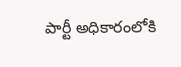పార్టీ అధికారంలోకి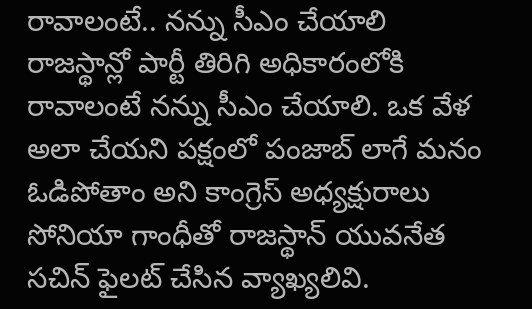రావాలంటే.. నన్ను సీఎం చేయాలి
రాజస్థాన్లో పార్టీ తిరిగి అధికారంలోకి రావాలంటే నన్ను సీఎం చేయాలి. ఒక వేళ అలా చేయని పక్షంలో పంజాబ్ లాగే మనం ఓడిపోతాం అని కాంగ్రెస్ అధ్యక్షురాలు సోనియా గాంధీతో రాజస్థాన్ యువనేత సచిన్ ఫైలట్ చేసిన వ్యాఖ్యలివి.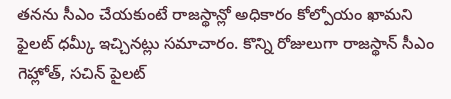తనను సీఎం చేయకుంటే రాజస్థాన్లో అధికారం కోల్పోయం ఖామని ఫైలట్ ధమ్కీ ఇచ్చినట్లు సమాచారం. కొన్ని రోజులుగా రాజస్థాన్ సీఎం గెహ్లోత్, సచిన్ పైలట్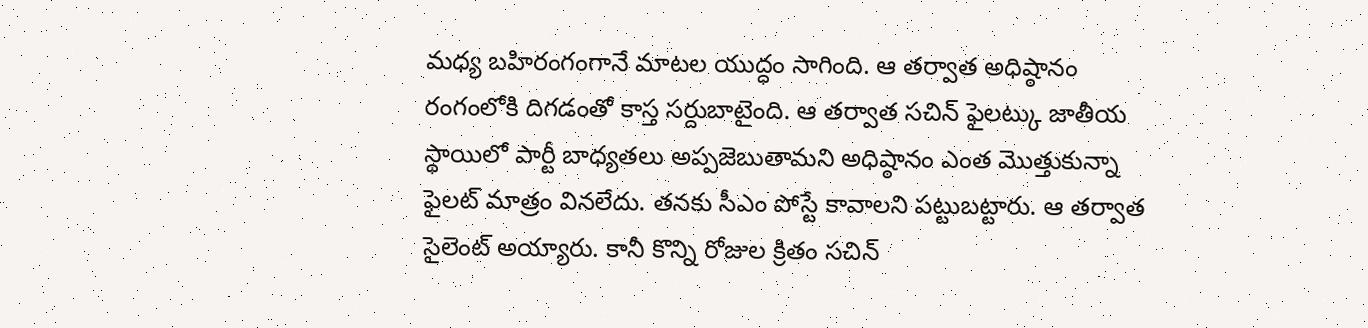మధ్య బహిరంగంగానే మాటల యుద్ధం సాగింది. ఆ తర్వాత అధిష్ఠానం రంగంలోకి దిగడంతో కాస్త సర్దుబాటైంది. ఆ తర్వాత సచిన్ ఫైలట్కు జాతీయ స్థాయిలో పార్టీ బాధ్యతలు అప్పజెబుతామని అధిష్ఠానం ఎంత మొత్తుకున్నా ఫైలట్ మాత్రం వినలేదు. తనకు సీఎం పోస్టే కావాలని పట్టుబట్టారు. ఆ తర్వాత సైలెంట్ అయ్యారు. కానీ కొన్ని రోజుల క్రితం సచిన్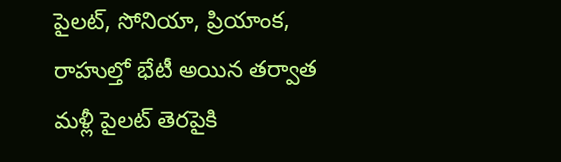పైలట్, సోనియా, ప్రియాంక, రాహుల్తో భేటీ అయిన తర్వాత మళ్లీ పైలట్ తెరపైకి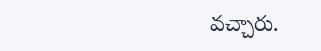వచ్చారు.